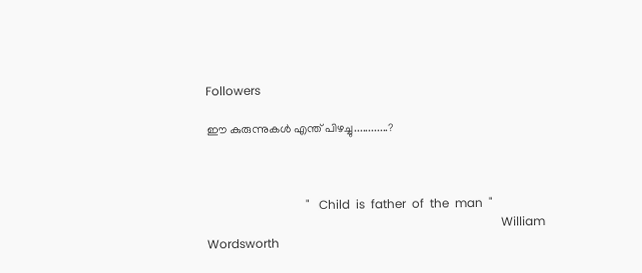Followers

ഈ കുരുന്നുകള്‍ എന്ത് പിഴച്ചു............?



                                 "   Child  is  father  of  the  man  "
                                                                                                  William Wordsworth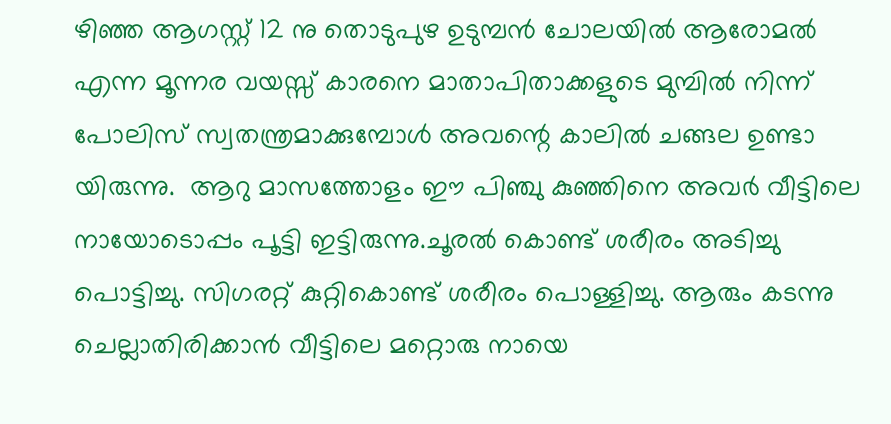ഴിഞ്ഞ ആഗസ്റ്റ്‌ 12 നു തൊടുപുഴ ഉടുമ്പന്‍ ചോലയില്‍ ആരോമല്‍ എന്ന മൂന്നര വയസ്സ് കാരനെ മാതാപിതാക്കളുടെ മുമ്പില്‍ നിന്ന് പോലിസ് സ്വതന്ത്രമാക്കുമ്പോള്‍ അവന്റെ കാലില്‍ ചങ്ങല ഉണ്ടാ യിരുന്നു.  ആറു മാസത്തോളം ഈ പിഞ്ചു കുഞ്ഞിനെ അവര്‍ വീട്ടിലെ നായോടൊപ്പം പൂട്ടി ഇട്ടിരുന്നു.ചൂരല്‍ കൊണ്ട് ശരീരം അടിച്ചു പൊട്ടിച്ചു. സിഗരറ്റ് കുറ്റികൊണ്ട് ശരീരം പൊള്ളിച്ചു. ആരും കടന്നു ചെല്ലാതിരിക്കാന്‍ വീട്ടിലെ മറ്റൊരു നായെ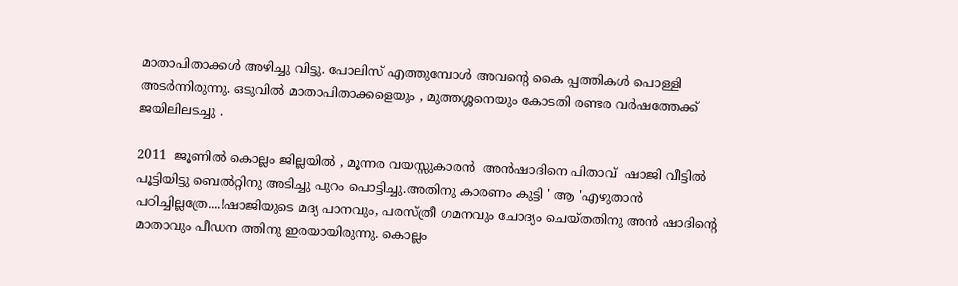മാതാപിതാക്കള്‍ അഴിച്ചു വിട്ടു. പോലിസ് എത്തുമ്പോള്‍ അവന്റെ കൈ പ്പത്തികള്‍ പൊള്ളി അടര്‍ന്നിരുന്നു. ഒടുവില്‍ മാതാപിതാക്കളെയും , മുത്തശ്ശനെയും കോടതി രണ്ടര വര്‍ഷത്തേക്ക് ജയിലിലടച്ചു .

2011  ജൂണില്‍ കൊല്ലം ജില്ലയില്‍ , മൂന്നര വയസ്സുകാരന്‍  അന്‍ഷാദിനെ പിതാവ്  ഷാജി വീട്ടില്‍ പൂട്ടിയിട്ടു ബെല്‍റ്റിനു അടിച്ചു പുറം പൊട്ടിച്ചു.അതിനു കാരണം കുട്ടി ' ആ 'എഴുതാന്‍ പഠിച്ചില്ലത്രേ....!ഷാജിയുടെ മദ്യ പാനവും, പരസ്ത്രീ ഗമനവും ചോദ്യം ചെയ്തതിനു അന്‍ ഷാദിന്റെ മാതാവും പീഡന ത്തിനു ഇരയായിരുന്നു. കൊല്ലം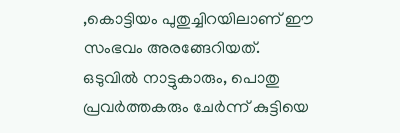,കൊട്ടിയം പുതുച്ചിറയിലാണ് ഈ സംഭവം അരങ്ങേറിയത്. ഒടുവില്‍ നാട്ടുകാരും, പൊതു പ്രവര്‍ത്തകരും ചേര്‍ന്ന് കുട്ടിയെ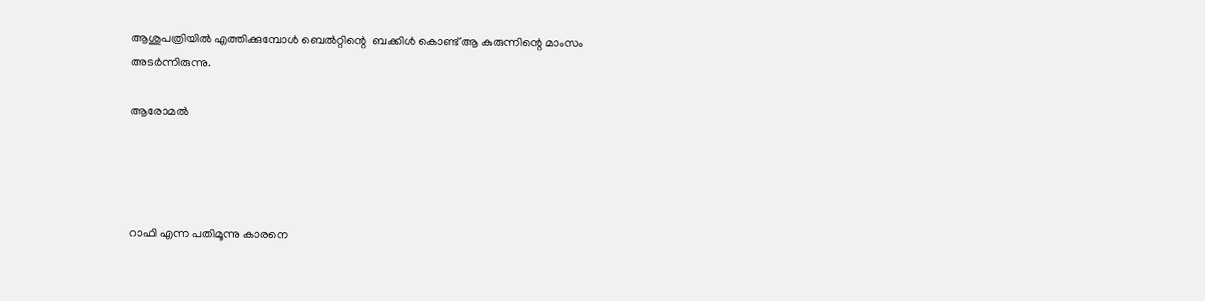ആശുപത്രിയില്‍ എത്തിക്കുമ്പോള്‍ ബെല്‍റ്റിന്റെ  ബക്കിള്‍ കൊണ്ട് ആ കുരുന്നിന്റെ മാംസം അടര്‍ന്നിരുന്നു.

ആരോമല്‍




റാഫി എന്ന പതിമൂന്നു കാരനെ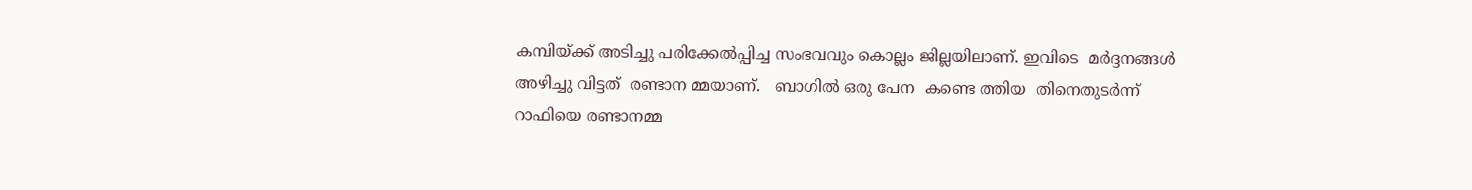കമ്പിയ്ക്ക് അടിച്ചു പരിക്കേല്‍പ്പിച്ച സംഭവവും കൊല്ലം ജില്ലയിലാണ്. ഇവിടെ  മര്‍ദ്ദനങ്ങള്‍ അഴിച്ചു വിട്ടത്  രണ്ടാന മ്മയാണ്‌.   ബാഗില്‍ ഒരു പേന  കണ്ടെ ത്തിയ  തിനെതുടര്‍ന്ന്  റാഫിയെ രണ്ടാനമ്മ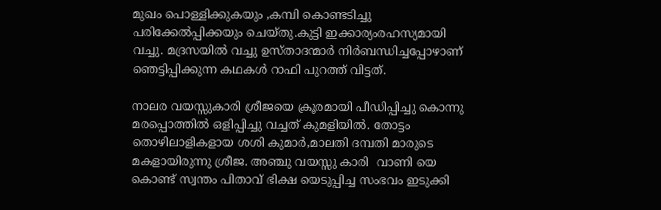മുഖം പൊള്ളിക്കുകയും ,കമ്പി കൊണ്ടടിച്ചു പരിക്കേല്‍പ്പിക്കയും ചെയ്തു.കുട്ടി ഇക്കാര്യംരഹസ്യമായി വച്ചു. മദ്രസയില്‍ വച്ചു ഉസ്താദന്മാര്‍ നിര്‍ബന്ധിച്ചപ്പോഴാണ് ഞെട്ടിപ്പിക്കുന്ന കഥകള്‍ റാഫി പുറത്ത് വിട്ടത്.

നാലര വയസ്സുകാരി ശ്രീജയെ ക്രൂരമായി പീഡിപ്പിച്ചു കൊന്നു മരപ്പൊത്തില്‍ ഒളിപ്പിച്ചു വച്ചത് കുമളിയില്‍. തോട്ടം തൊഴിലാളികളായ ശശി കുമാര്‍,മാലതി ദമ്പതി മാരുടെ മകളായിരുന്നു ശ്രീജ. അഞ്ചു വയസ്സു കാരി  വാണി യെ കൊണ്ട് സ്വന്തം പിതാവ് ഭിക്ഷ യെടുപ്പിച്ച സംഭവം ഇടുക്കി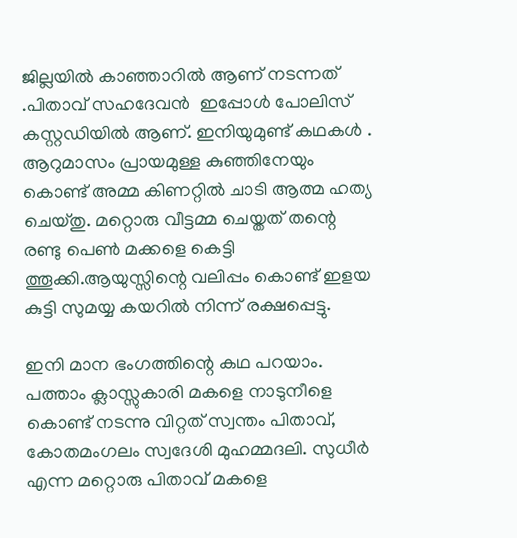ജില്ലയില്‍ കാഞ്ഞാറില്‍ ആണ് നടന്നത് .പിതാവ് സഹദേവന്‍  ഇപ്പോള്‍ പോലിസ് കസ്റ്റഡിയില്‍ ആണ്. ഇനിയുമുണ്ട് കഥകള്‍ . ആറുമാസം പ്രായമുള്ള കുഞ്ഞിനേയും കൊണ്ട് അമ്മ കിണറ്റില്‍ ചാടി ആത്മ ഹത്യ ചെയ്തു. മറ്റൊരു വീട്ടമ്മ ചെയ്തത് തന്റെ രണ്ടു പെണ്‍ മക്കളെ കെട്ടി ത്തൂക്കി.ആയുസ്സിന്റെ വലിപ്പം കൊണ്ട് ഇളയ കുട്ടി സുമയ്യ കയറില്‍ നിന്ന് രക്ഷപ്പെട്ടു.

ഇനി മാന ഭംഗത്തിന്റെ കഥ പറയാം. പത്താം ക്ലാസ്സുകാരി മകളെ നാടുനീളെ കൊണ്ട് നടന്നു വിറ്റത് സ്വന്തം പിതാവ്, കോതമംഗലം സ്വദേശി മുഹമ്മദലി. സുധീര്‍ എന്ന മറ്റൊരു പിതാവ് മകളെ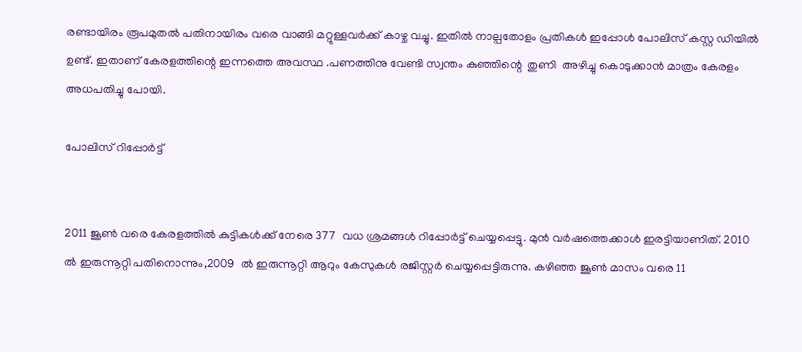രണ്ടായിരം രൂപമുതല്‍ പതിനായിരം വരെ വാങ്ങി മറ്റുള്ളവര്‍ക്ക് കാഴ്ച വച്ചു. ഇതില്‍ നാല്പതോളം പ്രതികള്‍ ഇപ്പോള്‍ പോലിസ് കസ്റ്റ ഡിയില്‍ ഉണ്ട്. ഇതാണ് കേരളത്തിന്റെ ഇന്നത്തെ അവസ്ഥ .പണത്തിനു വേണ്ടി സ്വന്തം കുഞ്ഞിന്റെ  തുണി  അഴിച്ചു കൊടുക്കാന്‍ മാത്രം കേരളം അധപതിച്ചു പോയി.

പോലിസ് റിപ്പോര്‍ട്ട്


2011 ജൂണ്‍ വരെ കേരളത്തില്‍ കുട്ടികള്‍ക്ക് നേരെ 377  വധ ശ്രമങ്ങള്‍ റിപ്പോര്‍ട്ട് ചെയ്യപ്പെട്ടു. മുന്‍ വര്‍ഷത്തെക്കാള്‍ ഇരട്ടിയാണിത്. 2010 ല്‍ ഇരുന്നൂറ്റി പതിനൊന്നും,2009  ല്‍ ഇരുന്നൂറ്റി ആറും കേസുകള്‍ രജിസ്റ്റര്‍ ചെയ്യപ്പെട്ടിരുന്നു. കഴിഞ്ഞ ജൂണ്‍ മാസം വരെ 11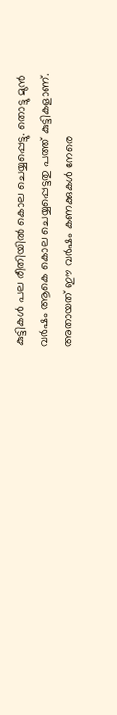കുട്ടികള്‍ പല രീതിയില്‍ കൊല ചെയ്യപ്പെട്ടു. തൊട്ടു മുന്‍ വര്‍ഷം ആകെ കൊല ചെയ്യപ്പെട്ടതു പത്ത് കുട്ടികളാണ്. അതായത് ഈ വര്‍ഷം കണക്കുകള്‍ നേരെ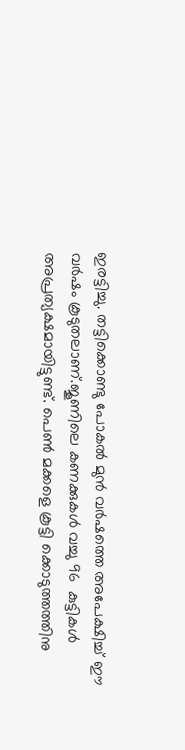ഇരട്ടിച്ചു. തട്ടിക്കൊണ്ടു പോകല്‍ മുന്‍ വര്‍ഷത്തെ അപേക്ഷിച്ച് ഈ വര്‍ഷം കൂടുതലാണ്.ജൂണിലെ കണക്കുകള്‍ വച്ചു 96  കുട്ടികള്‍ അപ്രത്യക്ഷമായിട്ടുണ്ട്. പെണ്‍ മക്കളെ കൂട്ടി ക്കൊടുത്തത്തിനു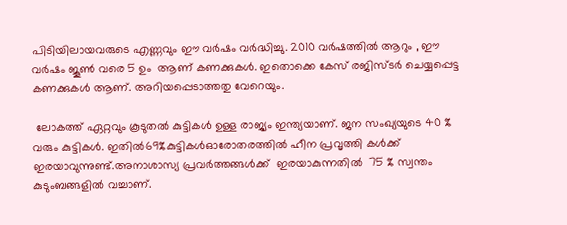പിടിയിലായവരുടെ എണ്ണവും ഈ വര്‍ഷം വര്‍ദ്ധിച്ചു. 2010 വര്‍ഷത്തില്‍ ആറും , ഈ വര്‍ഷം ജൂണ്‍ വരെ 5 ഉം  ആണ് കണക്കുകള്‍. ഇതൊക്കെ കേസ് രജിസ്ടര്‍ ചെയ്യപ്പെട്ട കണക്കുകള്‍ ആണ്. അറിയപ്പെടാത്തതു വേറെയും.

 ലോകത്ത് ഏറ്റവും കൂടുതല്‍ കുട്ടികള്‍ ഉള്ള രാജ്യം ഇന്ത്യയാണ്. ജന സംഖ്യയുടെ 40 % വരും കുട്ടികള്‍. ഇതില്‍69%കുട്ടികള്‍ഓരോതരത്തില്‍ ഹീന പ്രവൃത്തി കള്‍ക്ക്  ഇരയാവുന്നുണ്ട്.അനാശാസ്യ പ്രവര്‍ത്തങ്ങള്‍ക്ക്  ഇരയാകുന്നതില്‍  75 % സ്വന്തം കുടുംബങ്ങളില്‍ വച്ചാണ്.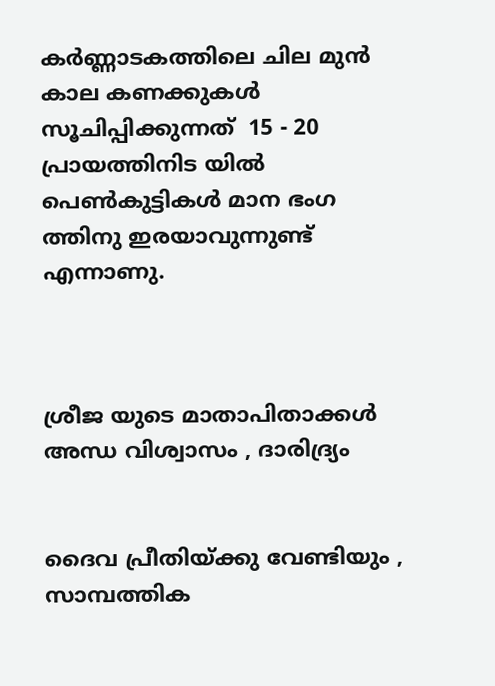കര്‍ണ്ണാടകത്തിലെ ചില മുന്‍ കാല കണക്കുകള്‍ സൂചിപ്പിക്കുന്നത്  15 - 20  പ്രായത്തിനിട യില്‍ പെണ്‍കുട്ടികള്‍ മാന ഭംഗ ത്തിനു ഇരയാവുന്നുണ്ട് എന്നാണു.



ശ്രീജ യുടെ മാതാപിതാക്കള്‍
അന്ധ വിശ്വാസം , ദാരിദ്ര്യം


ദൈവ പ്രീതിയ്ക്കു വേണ്ടിയും , സാമ്പത്തിക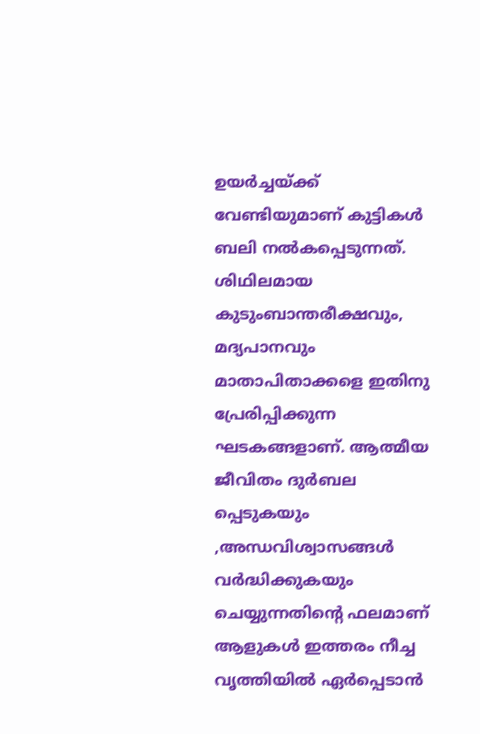ഉയര്‍ച്ചയ്ക്ക് വേണ്ടിയുമാണ് കുട്ടികള്‍ ബലി നല്‍കപ്പെടുന്നത്. ശിഥിലമായ കുടുംബാന്തരീക്ഷവും, മദ്യപാനവും മാതാപിതാക്കളെ ഇതിനു പ്രേരിപ്പിക്കുന്ന ഘടകങ്ങളാണ്. ആത്മീയ ജീവിതം ദുര്‍ബല പ്പെടുകയും ,അന്ധവിശ്വാസങ്ങള്‍ വര്‍ദ്ധിക്കുകയും ചെയ്യുന്നതിന്റെ ഫലമാണ് ആളുകള്‍ ഇത്തരം നീച്ച വൃത്തിയില്‍ ഏര്‍പ്പെടാന്‍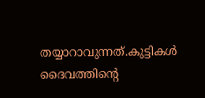തയ്യാറാവുന്നത്.കുട്ടികള്‍ ദൈവത്തിന്റെ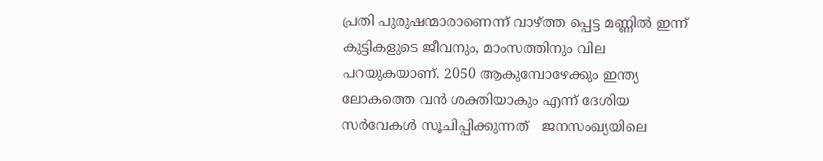പ്രതി പുരുഷന്മാരാണെന്ന് വാഴ്ത്ത പ്പെട്ട മണ്ണില്‍ ഇന്ന് കുട്ടികളുടെ ജീവനും, മാംസത്തിനും വില പറയുകയാണ്‌. 2050 ആകുമ്പോഴേക്കും ഇന്ത്യ ലോകത്തെ വന്‍ ശക്തിയാകും എന്ന് ദേശിയ സര്‍വേകള്‍ സൂചിപ്പിക്കുന്നത്   ജനസംഖ്യയിലെ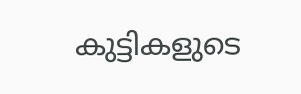കുട്ടികളുടെ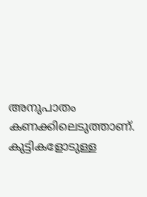അനുപാതം കണക്കിലെടുത്താണ്. കുട്ടികളോടുള്ള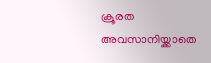ക്രൂരത അവസാനിയ്ക്കാതെ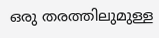ഒരു തരത്തിലുമുള്ള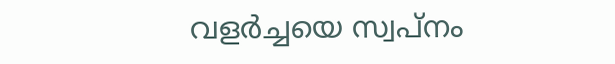വളര്‍ച്ചയെ സ്വപ്നം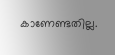കാണേണ്ടതില്ല.